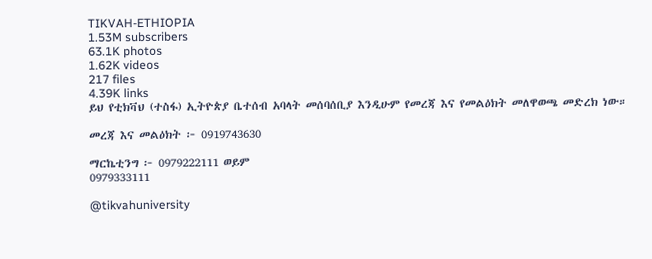TIKVAH-ETHIOPIA
1.53M subscribers
63.1K photos
1.62K videos
217 files
4.39K links
ይህ የቲክቫህ (ተስፋ) ኢትዮጵያ ቤተሰብ አባላት መሰባሰቢያ እንዲሁም የመረጃ እና የመልዕክት መለዋወጫ መድረክ ነው።

መረጃ እና መልዕክት ፦ 0919743630

ማርኬቲንግ ፦ 0979222111 ወይም
0979333111

@tikvahuniversity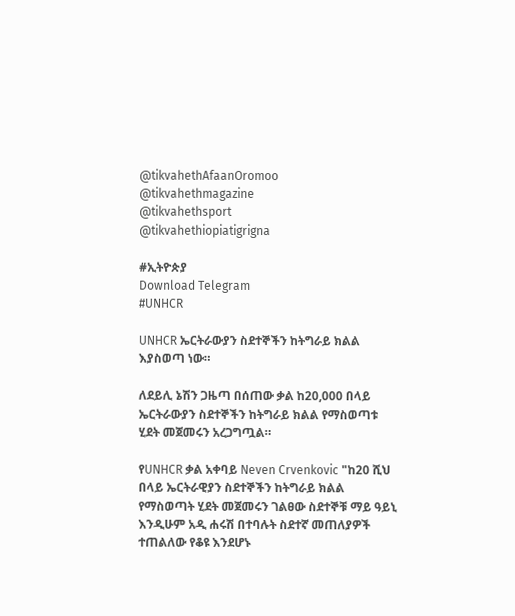@tikvahethAfaanOromoo
@tikvahethmagazine
@tikvahethsport
@tikvahethiopiatigrigna

#ኢትዮጵያ
Download Telegram
#UNHCR

UNHCR ኤርትራውያን ስደተኞችን ከትግራይ ክልል እያስወጣ ነው።

ለደይሊ ኔሽን ጋዜጣ በሰጠው ቃል ከ20,000 በላይ ኤርትራውያን ስደተኞችን ከትግራይ ክልል የማስወጣቱ ሂደት መጀመሩን አረጋግጧል።

የUNHCR ቃል አቀባይ Neven Crvenkovic "ከ20 ሺህ በላይ ኤርትራዊያን ስደተኞችን ከትግራይ ክልል የማስወጣት ሂደት መጀመሩን ገልፀው ስደተኞቹ ማይ ዓይኒ እንዲሁም አዲ ሐሩሽ በተባሉት ስደተኛ መጠለያዎች ተጠልለው የቆዩ እንደሆኑ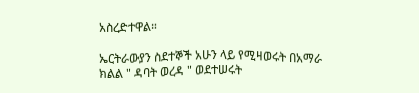አስረድተዋል።

ኤርትራውያን ስደተኞች አሁን ላይ የሚዛወሩት በአማራ ክልል " ዳባት ወረዳ " ወደተሠሩት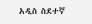አዲስ ስደተኛ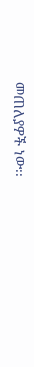መጠለያዎች ነው፡፡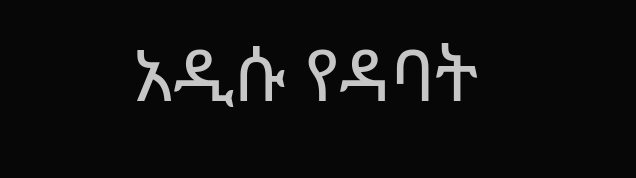አዲሱ የዳባት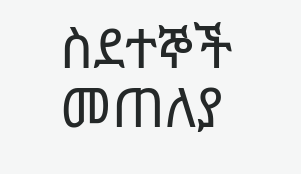ስደተኞች መጠለያ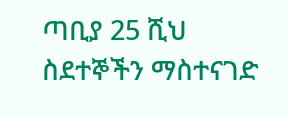ጣቢያ 25 ሺህ ስደተኞችን ማስተናገድ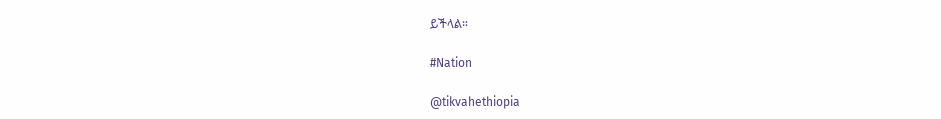ይችላል።

#Nation

@tikvahethiopia